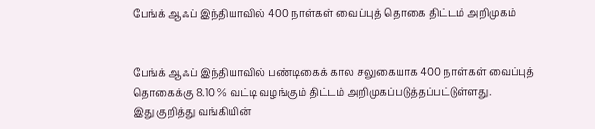பேங்க் ஆஃப் இந்தியாவில் 400 நாள்கள் வைப்புத் தொகை திட்டம் அறிமுகம்


பேங்க் ஆஃப் இந்தியாவில் பண்டிகைக் கால சலுகையாக 400 நாள்கள் வைப்புத் தொகைக்கு 8.10 % வட்டி வழங்கும் திட்டம் அறிமுகப்படுத்தப்பட்டுள்ளது.
இது குறித்து வங்கியின்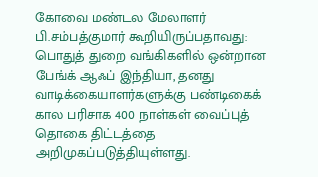கோவை மண்டல மேலாளர் பி.சம்பத்குமார் கூறியிருப்பதாவது:
பொதுத் துறை வங்கிகளில் ஒன்றான பேங்க் ஆஃப் இந்தியா, தனது வாடிக்கையாளர்களுக்கு பண்டிகைக் கால பரிசாக 400 நாள்கள் வைப்புத் தொகை திட்டத்தை அறிமுகப்படுத்தியுள்ளது.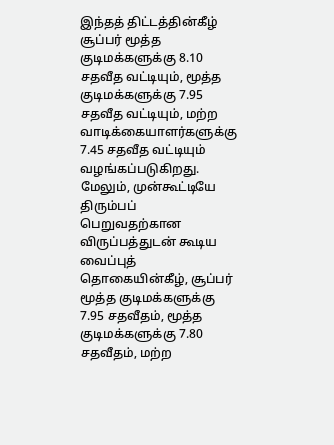இந்தத் திட்டத்தின்கீழ் சூப்பர் மூத்த குடிமக்களுக்கு 8.10 சதவீத வட்டியும், மூத்த குடிமக்களுக்கு 7.95 சதவீத வட்டியும், மற்ற வாடிக்கையாளர்களுக்கு 7.45 சதவீத வட்டியும் வழங்கப்படுகிறது.
மேலும், முன்கூட்டியே திரும்பப் பெறுவதற்கான விருப்பத்துடன் கூடிய வைப்புத் தொகையின்கீழ், சூப்பர் மூத்த குடிமக்களுக்கு 7.95 சதவீதம், மூத்த குடிமக்களுக்கு 7.80 சதவீதம், மற்ற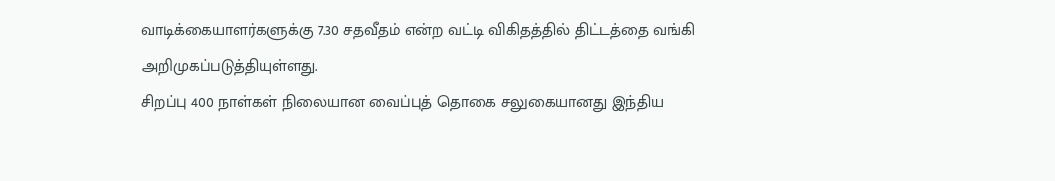வாடிக்கையாளர்களுக்கு 7.30 சதவீதம் என்ற வட்டி விகிதத்தில் திட்டத்தை வங்கி அறிமுகப்படுத்தியுள்ளது.
சிறப்பு 400 நாள்கள் நிலையான வைப்புத் தொகை சலுகையானது இந்திய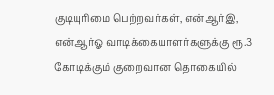குடியுரிமை பெற்றவர்கள், என்ஆர்இ, என்ஆர்ஓ வாடிக்கையாளர்களுக்கு ரூ.3 கோடிக்கும் குறைவான தொகையில்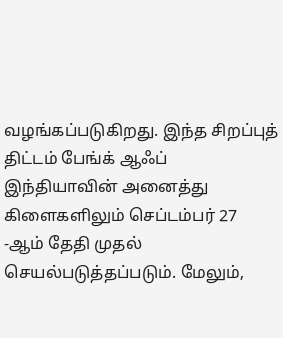வழங்கப்படுகிறது. இந்த சிறப்புத் திட்டம் பேங்க் ஆஃப் இந்தியாவின் அனைத்து கிளைகளிலும் செப்டம்பர் 27 -ஆம் தேதி முதல் செயல்படுத்தப்படும். மேலும்,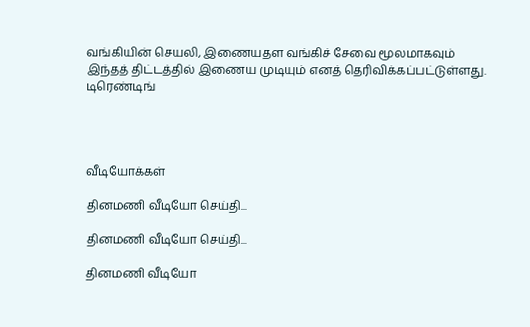வங்கியின் செயலி, இணையதள வங்கிச் சேவை மூலமாகவும் இந்தத் திட்டத்தில் இணைய முடியும் எனத் தெரிவிக்கப்பட்டுள்ளது.
டிரெண்டிங்




வீடியோக்கள்

தினமணி வீடியோ செய்தி...

தினமணி வீடியோ செய்தி...

தினமணி வீடியோ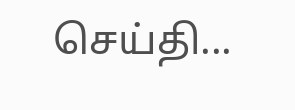செய்தி...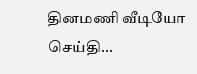தினமணி வீடியோ செய்தி...